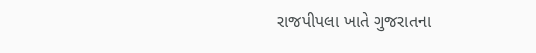રાજપીપલા ખાતે ગુજરાતના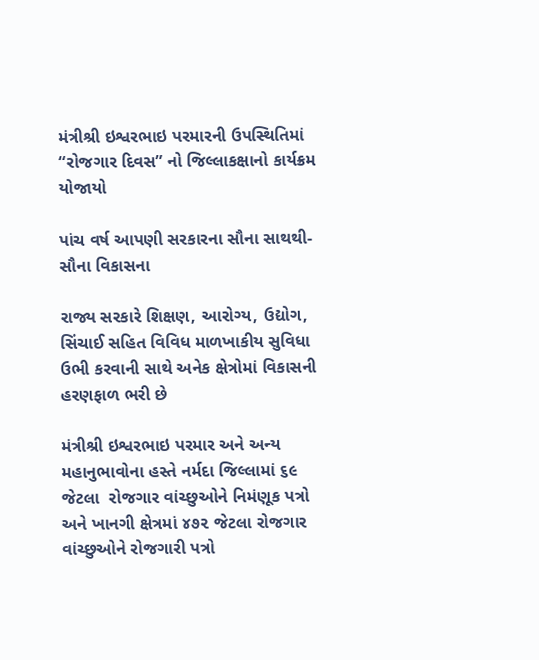મંત્રીશ્રી ઇશ્વરભાઇ પરમારની ઉપસ્થિતિમાં “રોજગાર દિવસ” નો જિલ્લાકક્ષાનો કાર્યક્રમ યોજાયો

પાંચ વર્ષ આપણી સરકારના સૌના સાથથી- સૌના વિકાસના

રાજ્ય સરકારે શિક્ષણ, આરોગ્ય, ઉદ્યોગ, સિંચાઈ સહિત વિવિધ માળખાકીય સુવિધા ઉભી કરવાની સાથે અનેક ક્ષેત્રોમાં વિકાસની હરણફાળ ભરી છે

મંત્રીશ્રી ઇશ્વરભાઇ પરમાર અને અન્ય મહાનુભાવોના હસ્તે નર્મદા જિલ્લામાં ૬૯ જેટલા  રોજગાર વાંચ્છુઓને નિમંણૂક પત્રો અને ખાનગી ક્ષેત્રમાં ૪૭૨ જેટલા રોજગાર વાંચ્છુઓને રોજગારી પત્રો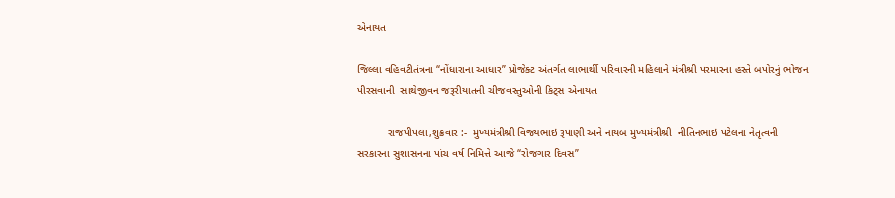એનાયત

જિલ્લા વહિવટીતંત્રના “નોંધારાના આધાર” પ્રોજેક્ટ અંતર્ગત લાભાર્થી પરિવારની મહિલાને મંત્રીશ્રી પરમારના હસ્તે બપોરનું ભોજન પીરસવાની  સાથેજીવન જરૂરીયાતની ચીજવસ્તુઓની કિટ્સ એનાયત

          રાજપીપલા,શુક્રવાર :-  મુખ્યમંત્રીશ્રી વિજ્યભાઇ રૂપાણી અને નાયબ મુખ્યમંત્રીશ્રી  નીતિનભાઇ પટેલના નેતૃત્વની સરકારના સુશાસનના પાંચ વર્ષ નિમિત્તે આજે “રોજગાર દિવસ”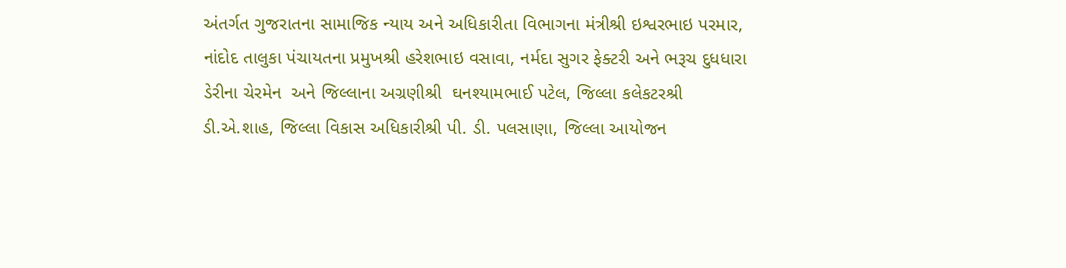અંતર્ગત ગુજરાતના સામાજિક ન્યાય અને અધિકારીતા વિભાગના મંત્રીશ્રી ઇશ્વરભાઇ પરમાર, નાંદોદ તાલુકા પંચાયતના પ્રમુખશ્રી હરેશભાઇ વસાવા, નર્મદા સુગર ફેક્ટરી અને ભરૂચ દુધધારા ડેરીના ચેરમેન  અને જિલ્લાના અગ્રણીશ્રી  ઘનશ્યામભાઈ પટેલ, જિલ્લા કલેકટરશ્રી ડી.એ.શાહ, જિલ્લા વિકાસ અધિકારીશ્રી પી. ડી. પલસાણા, જિલ્લા આયોજન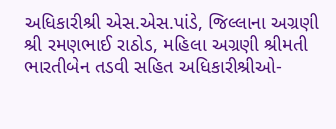અધિકારીશ્રી એસ.એસ.પાંડે, જિલ્લાના અગ્રણી શ્રી રમણભાઈ રાઠોડ, મહિલા અગ્રણી શ્રીમતી ભારતીબેન તડવી સહિત અધિકારીશ્રીઓ-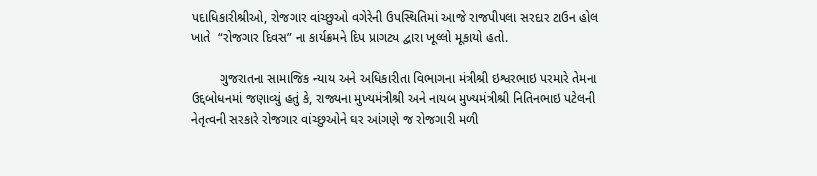પદાધિકારીશ્રીઓ, રોજગાર વાંચ્છુઓ વગેરેની ઉપસ્થિતિમાં આજે રાજપીપલા સરદાર ટાઉન હોલ ખાતે  “રોજગાર દિવસ” ના કાર્યક્રમને દિપ પ્રાગટ્ય દ્વારા ખૂલ્લો મૂકાયો હતો.

        ગુજરાતના સામાજિક ન્યાય અને અધિકારીતા વિભાગના મંત્રીશ્રી ઇશ્વરભાઇ પરમારે તેમના ઉદ્દબોધનમાં જણાવ્યું હતું કે, રાજ્યના મુખ્યમંત્રીશ્રી અને નાયબ મુખ્યમંત્રીશ્રી નિતિનભાઇ પટેલની નેતૃત્વની સરકારે રોજગાર વાંચ્છુઓને ઘર આંગણે જ રોજગારી મળી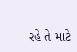રહે તે માટે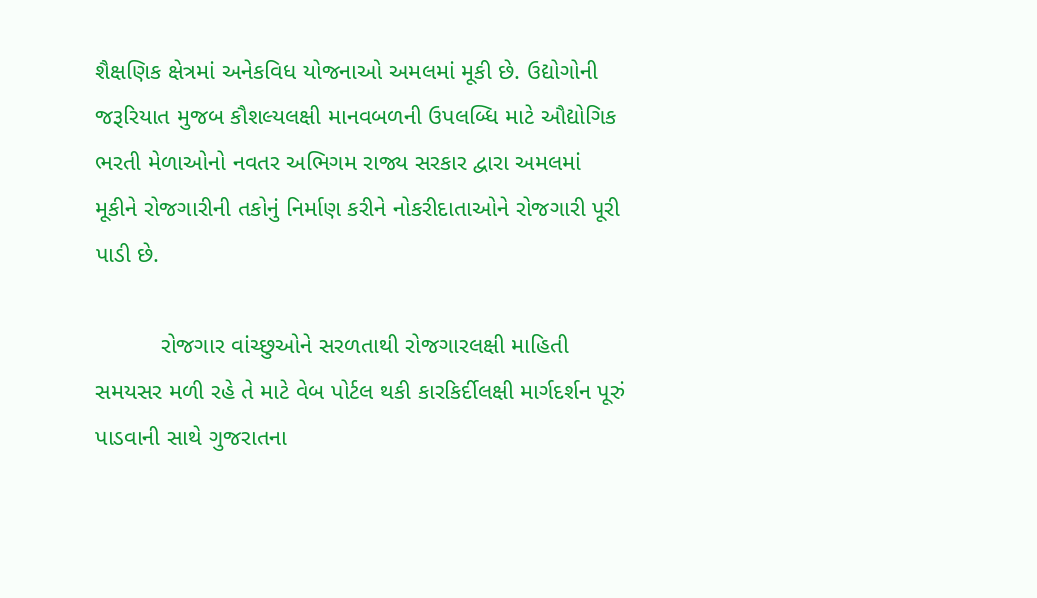શૈક્ષણિક ક્ષેત્રમાં અનેકવિધ યોજનાઓ અમલમાં મૂકી છે. ઉદ્યોગોની જરૂરિયાત મુજબ કૌશલ્યલક્ષી માનવબળની ઉપલબ્ધિ માટે ઔદ્યોગિક ભરતી મેળાઓનો નવતર અભિગમ રાજ્ય સરકાર દ્વારા અમલમાં મૂકીને રોજગારીની તકોનું નિર્માણ કરીને નોકરીદાતાઓને રોજગારી પૂરી પાડી છે.

          રોજગાર વાંચ્છુઓને સરળતાથી રોજગારલક્ષી માહિતી સમયસર મળી રહે તે માટે વેબ પોર્ટલ થકી કારકિર્દીલક્ષી માર્ગદર્શન પૂરું પાડવાની સાથે ગુજરાતના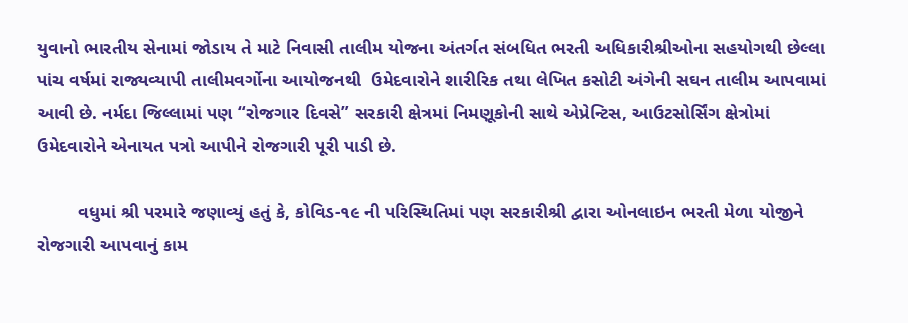યુવાનો ભારતીય સેનામાં જોડાય તે માટે નિવાસી તાલીમ યોજના અંતર્ગત સંબધિત ભરતી અધિકારીશ્રીઓના સહયોગથી છેલ્લા પાંચ વર્ષમાં રાજ્યવ્યાપી તાલીમવર્ગોના આયોજનથી  ઉમેદવારોને શારીરિક તથા લેખિત કસોટી અંગેની સઘન તાલીમ આપવામાં આવી છે. નર્મદા જિલ્લામાં પણ “રોજગાર દિવસે” સરકારી ક્ષેત્રમાં નિમણૂકોની સાથે એપ્રેન્ટિસ, આઉટસોર્સિંગ ક્ષેત્રોમાં ઉમેદવારોને એનાયત પત્રો આપીને રોજગારી પૂરી પાડી છે.

        વધુમાં શ્રી પરમારે જણાવ્યું હતું કે, કોવિડ-૧૯ ની પરિસ્થિતિમાં પણ સરકારીશ્રી દ્વારા ઓનલાઇન ભરતી મેળા યોજીને રોજગારી આપવાનું કામ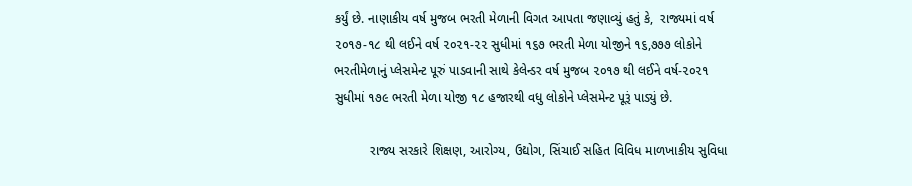કર્યું છે. નાણાકીય વર્ષ મુજબ ભરતી મેળાની વિગત આપતા જણાવ્યું હતું કે,  રાજ્યમાં વર્ષ ૨૦૧૭-૧૮ થી લઈને વર્ષ ૨૦૨૧-૨૨ સુધીમાં ૧૬૭ ભરતી મેળા યોજીને ૧૬,૭૭૭ લોકોને ભરતીમેળાનું પ્લેસમેન્ટ પૂરું પાડવાની સાથે કેલેન્ડર વર્ષ મુજબ ૨૦૧૭ થી લઈને વર્ષ-૨૦૨૧ સુધીમાં ૧૭૯ ભરતી મેળા યોજી ૧૮ હજારથી વધુ લોકોને પ્લેસમેન્ટ પૂરૂં પાડ્યું છે.

          રાજ્ય સરકારે શિક્ષણ, આરોગ્ય, ઉદ્યોગ, સિંચાઈ સહિત વિવિધ માળખાકીય સુવિધા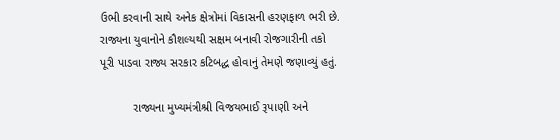ઉભી કરવાની સાથે અનેક ક્ષેત્રોમાં વિકાસની હરણફાળ ભરી છે. રાજ્યના યુવાનોને કૌશલ્યથી સક્ષમ બનાવી રોજગારીની તકો પૂરી પાડવા રાજ્ય સરકાર કટિબદ્ધ હોવાનું તેમણે જણાવ્યું હતું.

          રાજ્યના મુખ્યમંત્રીશ્રી વિજયભાઈ રૂપાણી અને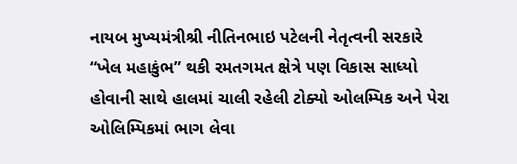નાયબ મુખ્યમંત્રીશ્રી નીતિનભાઇ પટેલની નેતૃત્વની સરકારે “ખેલ મહાકુંભ” થકી રમતગમત ક્ષેત્રે પણ વિકાસ સાધ્યો હોવાની સાથે હાલમાં ચાલી રહેલી ટોક્યો ઓલમ્પિક અને પેરા ઓલિમ્પિકમાં ભાગ લેવા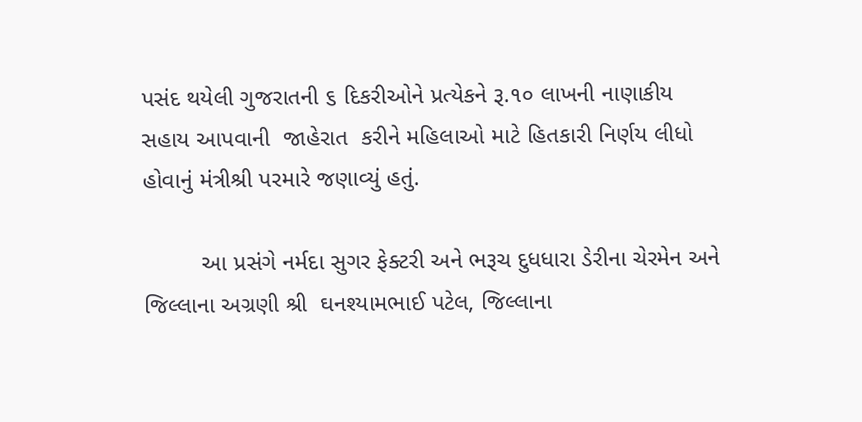પસંદ થયેલી ગુજરાતની ૬ દિકરીઓને પ્રત્યેકને રૂ.૧૦ લાખની નાણાકીય સહાય આપવાની  જાહેરાત  કરીને મહિલાઓ માટે હિતકારી નિર્ણય લીધો હોવાનું મંત્રીશ્રી પરમારે જણાવ્યું હતું.

         આ પ્રસંગે નર્મદા સુગર ફેક્ટરી અને ભરૂચ દુધધારા ડેરીના ચેરમેન અને જિલ્લાના અગ્રણી શ્રી  ઘનશ્યામભાઈ પટેલ, જિલ્લાના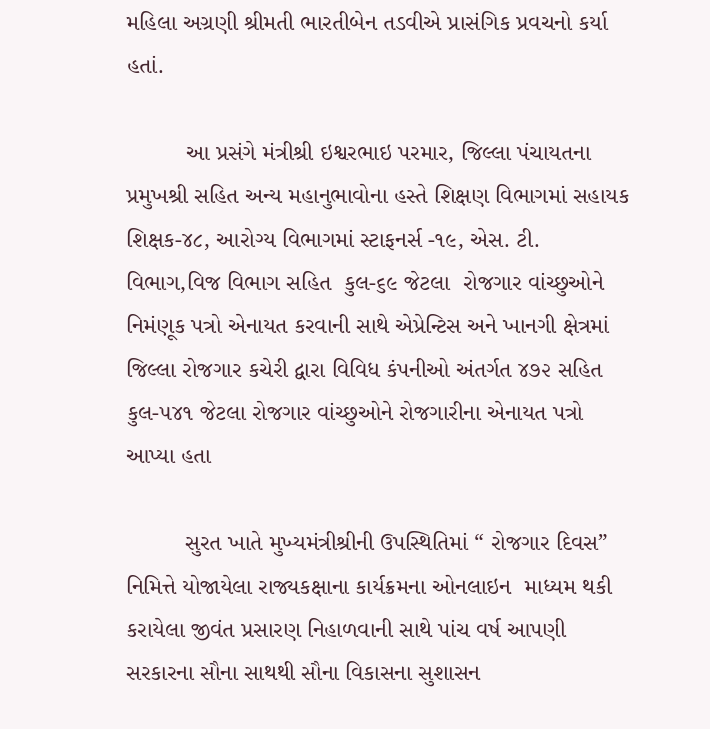મહિલા અગ્રણી શ્રીમતી ભારતીબેન તડવીએ પ્રાસંગિક પ્રવચનો કર્યા હતાં.

         આ પ્રસંગે મંત્રીશ્રી ઇશ્વરભાઇ પરમાર, જિલ્લા પંચાયતના પ્રમુખશ્રી સહિત અન્ય મહાનુભાવોના હસ્તે શિક્ષણ વિભાગમાં સહાયક શિક્ષક-૪૮, આરોગ્ય વિભાગમાં સ્ટાફનર્સ -૧૯, એસ. ટી. વિભાગ,વિજ વિભાગ સહિત  કુલ-૬૯ જેટલા  રોજગાર વાંચ્છુઓને  નિમંણૂક પત્રો એનાયત કરવાની સાથે એપ્રેન્ટિસ અને ખાનગી ક્ષેત્રમાં જિલ્લા રોજગાર કચેરી દ્વારા વિવિધ કંપનીઓ અંતર્ગત ૪૭૨ સહિત  કુલ-૫૪૧ જેટલા રોજગાર વાંચ્છુઓને રોજગારીના એનાયત પત્રો આપ્યા હતા

         સુરત ખાતે મુખ્યમંત્રીશ્રીની ઉપસ્થિતિમાં “ રોજગાર દિવસ” નિમિત્તે યોજાયેલા રાજ્યકક્ષાના કાર્યક્રમના ઓનલાઇન  માધ્યમ થકી કરાયેલા જીવંત પ્રસારણ નિહાળવાની સાથે પાંચ વર્ષ આપણી સરકારના સૌના સાથથી સૌના વિકાસના સુશાસન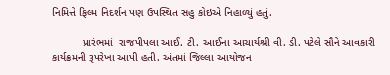નિમિત્તે ફિલ્મ નિદર્શન પણ ઉપસ્થિત સહુ કોઇએ નિહાળ્યું હતું.

          પ્રારંભમાં  રાજપીપલા આઈ. ટી. આઈના આચાર્યશ્રી વી. ડી. પટેલે સૌને આવકારી કાર્યક્રમની રૂપરેખા આપી હતી. અંતમાં જિલ્લા આયોજન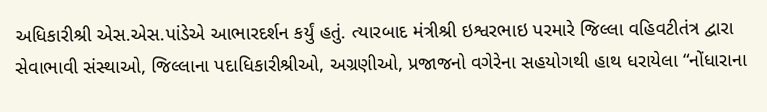અધિકારીશ્રી એસ.એસ.પાંડેએ આભારદર્શન કર્યું હતું. ત્યારબાદ મંત્રીશ્રી ઇશ્વરભાઇ પરમારે જિલ્લા વહિવટીતંત્ર દ્વારા સેવાભાવી સંસ્થાઓ, જિલ્લાના પદાધિકારીશ્રીઓ, અગ્રણીઓ, પ્રજાજનો વગેરેના સહયોગથી હાથ ધરાયેલા “નોંધારાના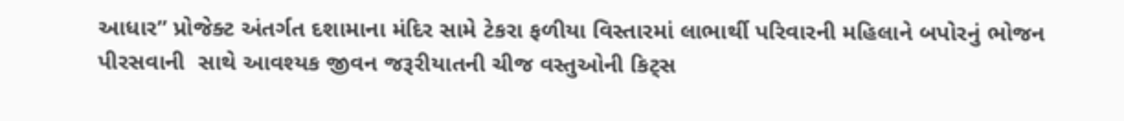આધાર” પ્રોજેક્ટ અંતર્ગત દશામાના મંદિર સામે ટેકરા ફળીયા વિસ્તારમાં લાભાર્થી પરિવારની મહિલાને બપોરનું ભોજન પીરસવાની  સાથે આવશ્યક જીવન જરૂરીયાતની ચીજ વસ્તુઓની કિટ્સ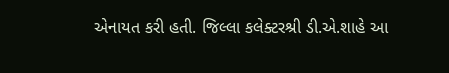એનાયત કરી હતી. જિલ્લા કલેક્ટરશ્રી ડી.એ.શાહે આ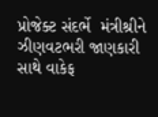પ્રોજેક્ટ સંદર્ભે  મંત્રીશ્રીને ઝીણવટભરી જાણકારી સાથે વાકેફ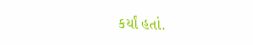કર્યાં હતાં.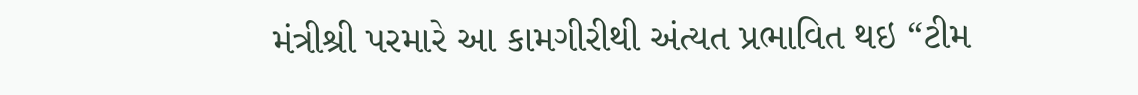મંત્રીશ્રી પરમારે આ કામગીરીથી અંત્યત પ્રભાવિત થઇ “ટીમ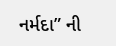નર્મદા” ની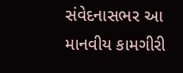સંવેદનાસભર આ માનવીય કામગીરી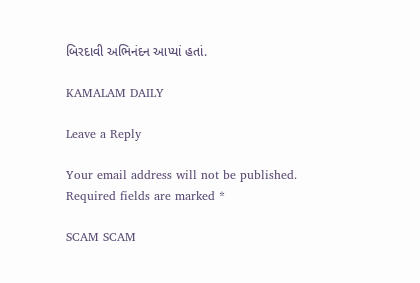બિરદાવી અભિનંદન આપ્યાં હતાં.

KAMALAM DAILY

Leave a Reply

Your email address will not be published. Required fields are marked *

SCAM SCAM